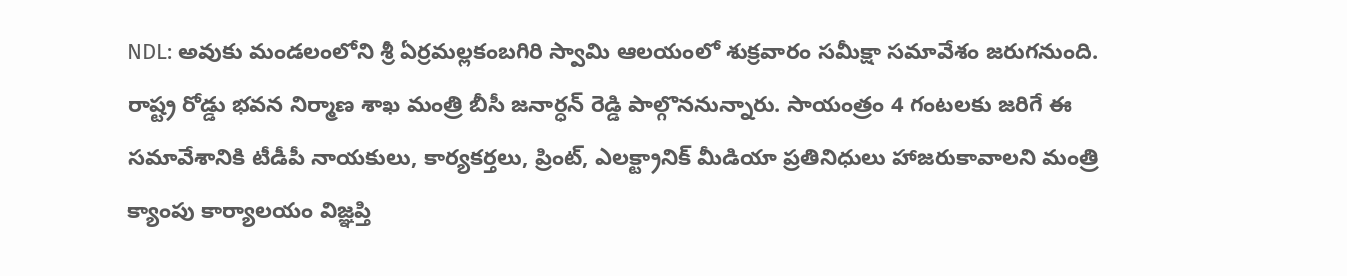NDL: అవుకు మండలంలోని శ్రీ ఏర్రమల్లకంబగిరి స్వామి ఆలయంలో శుక్రవారం సమీక్షా సమావేశం జరుగనుంది. రాష్ట్ర రోడ్డు భవన నిర్మాణ శాఖ మంత్రి బీసీ జనార్ధన్ రెడ్డి పాల్గొననున్నారు. సాయంత్రం 4 గంటలకు జరిగే ఈ సమావేశానికి టీడీపీ నాయకులు, కార్యకర్తలు, ప్రింట్, ఎలక్ట్రానిక్ మీడియా ప్రతినిధులు హాజరుకావాలని మంత్రి క్యాంపు కార్యాలయం విజ్ఞప్తి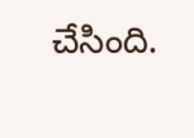చేసింది.